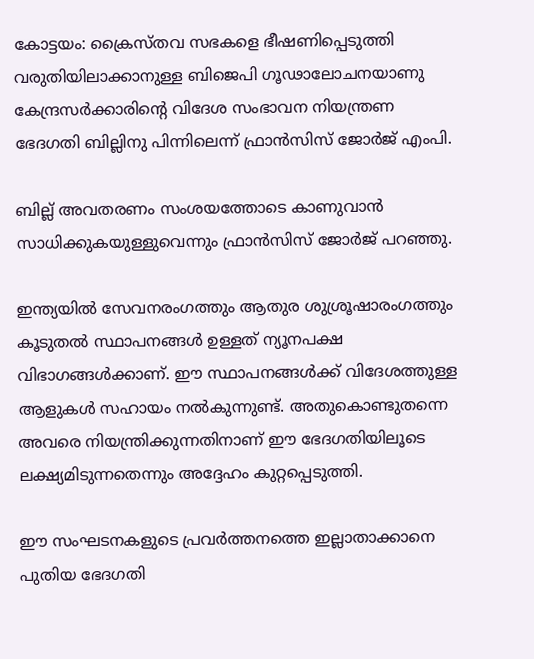കോട്ടയം: ക്രൈസ്തവ സഭകളെ ഭീഷണിപ്പെടുത്തി വരുതിയിലാക്കാനുള്ള ബിജെപി ഗൂഢാലോചനയാണു കേന്ദ്രസര്‍ക്കാരിന്‍റെ വിദേശ സംഭാവന നിയന്ത്രണ ഭേദഗതി ബില്ലിനു പിന്നിലെന്ന് ഫ്രാന്‍സിസ് ജോര്‍ജ് എംപി.

ബില്ല് അവതരണം സംശയത്തോടെ കാണുവാന്‍ സാധിക്കുകയുള്ളുവെന്നും ഫ്രാന്‍സിസ് ജോര്‍ജ് പറഞ്ഞു.

ഇന്ത്യയില്‍ സേവനരംഗത്തും ആതുര ശുശ്രൂഷാരംഗത്തും കൂടുതല്‍ സ്ഥാപനങ്ങള്‍ ഉള്ളത് ന്യൂനപക്ഷ വിഭാഗങ്ങള്‍ക്കാണ്. ഈ സ്ഥാപനങ്ങള്‍ക്ക് വിദേശത്തുള്ള ആളുകള്‍ സഹായം നല്‍കുന്നുണ്ട്. അതുകൊണ്ടുതന്നെ അവരെ നിയന്ത്രിക്കുന്നതിനാണ് ഈ ഭേദഗതിയിലൂടെ ലക്ഷ്യമിടുന്നതെന്നും അദ്ദേഹം കുറ്റപ്പെടുത്തി.

ഈ സംഘടനകളുടെ പ്രവര്‍ത്തനത്തെ ഇല്ലാതാക്കാനെ പുതിയ ഭേദഗതി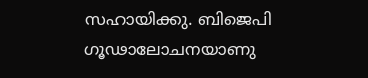സഹായിക്കു. ബിജെപി ഗൂഢാലോചനയാണു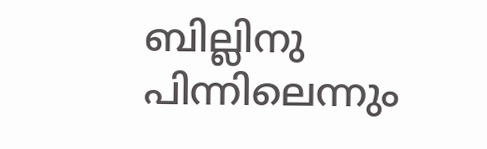ബില്ലിനു പിന്നിലെന്നും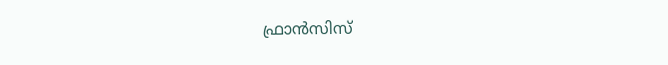ഫ്രാന്‍സിസ്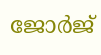ജോര്‍ജ്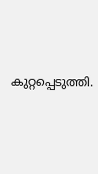കുറ്റപ്പെടുത്തി.